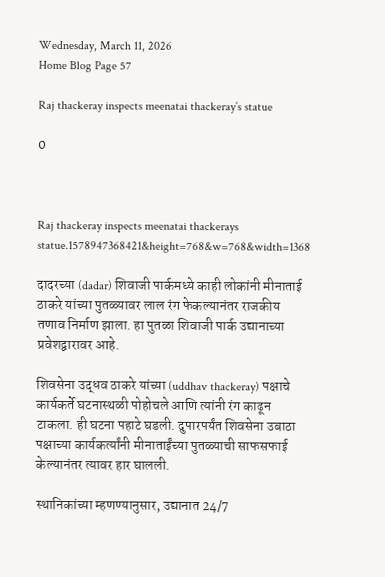Wednesday, March 11, 2026
Home Blog Page 57

Raj thackeray inspects meenatai thackeray’s statue

0



Raj thackeray inspects meenatai thackerays statue.1578947368421&height=768&w=768&width=1368

दादरच्या (dadar) शिवाजी पार्कमध्ये काही लोकांनी मीनाताई ठाकरे यांच्या पुतळ्यावर लाल रंग फेकल्यानंतर राजकीय तणाव निर्माण झाला. हा पुतळा शिवाजी पार्क उद्यानाच्या प्रवेशद्वारावर आहे.

शिवसेना उद्धव ठाकरे यांच्या (uddhav thackeray) पक्षाचे कार्यकर्ते घटनास्थळी पोहोचले आणि त्यांनी रंग काढून टाकला. ही घटना पहाटे घडली. दुपारपर्यंत शिवसेना उबाठा पक्षाच्या कार्यकर्त्यांनी मीनाताईंच्या पुतळ्याची साफसफाई केल्यानंतर त्यावर हार घालली.

स्थानिकांच्या म्हणण्यानुसार, उद्यानात 24/7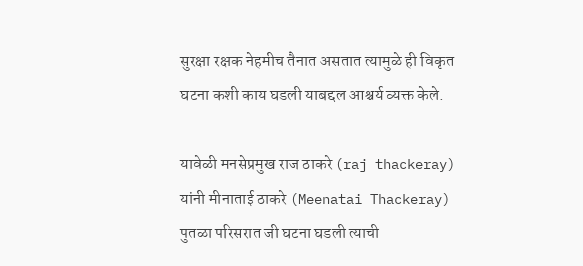सुरक्षा रक्षक नेहमीच तैनात असतात त्यामुळे ही विकृत घटना कशी काय घडली याबद्दल आश्चर्य व्यक्त केले.

यावेळी मनसेप्रमुख राज ठाकरे (raj thackeray) यांनी मीनाताई ठाकरे (Meenatai Thackeray) पुतळा परिसरात जी घटना घडली त्याची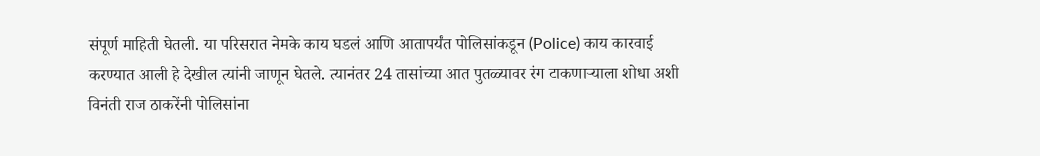संपूर्ण माहिती घेतली. या परिसरात नेमके काय घडलं आणि आतापर्यंत पोलिसांकडून (Police) काय कारवाई करण्यात आली हे देखील त्यांनी जाणून घेतले. त्यानंतर 24 तासांच्या आत पुतळ्यावर रंग टाकणाऱ्याला शोधा अशी विनंती राज ठाकरेंनी पोलिसांना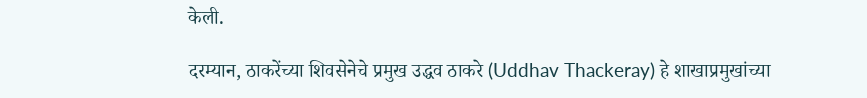केली.

दरम्यान, ठाकरेंच्या शिवसेनेचे प्रमुख उद्धव ठाकरे (Uddhav Thackeray) हे शाखाप्रमुखांच्या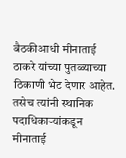बैठकीआधी मीनाताई ठाकरे यांच्या पुतळ्याच्या ठिकाणी भेट देणार आहेत. तसेच त्यांनी स्थानिक पदाधिकार्‍यांकडून मीनाताई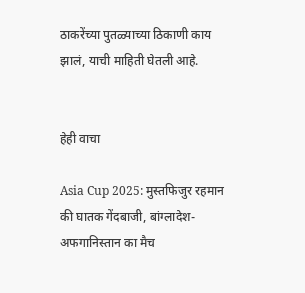ठाकरेंच्या पुतळ्याच्या ठिकाणी काय झालं, याची माहिती घेतली आहे.


हेही वाचा

Asia Cup 2025: मुस्तफिजुर रहमान की घातक गेंदबाजी, बांग्लादेश-अफगानिस्तान का मैच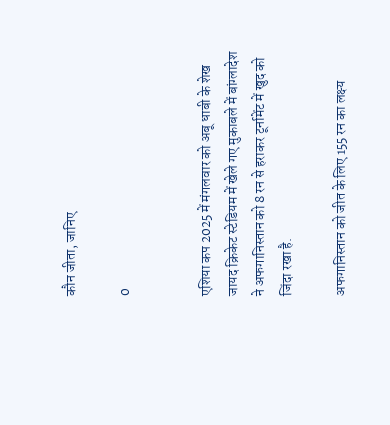कौन जीता, जानिए

0


एशिया कप 2025 में मंगलवार को अबू धाबी के शेख जायद क्रिकेट स्टेडियम में खेले गए मुकाबले में बांग्लादेश ने अफगानिस्तान को 8 रन से हराकर टूर्नामेंट में खुद को जिंदा रखा है.

अफगानिस्तान को जीत के लिए 155 रन का लक्ष्य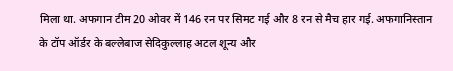मिला था. अफगान टीम 20 ओवर में 146 रन पर सिमट गई और 8 रन से मैच हार गई. अफगानिस्तान के टॉप ऑर्डर के बल्लेबाज सेदिकुल्लाह अटल शून्य और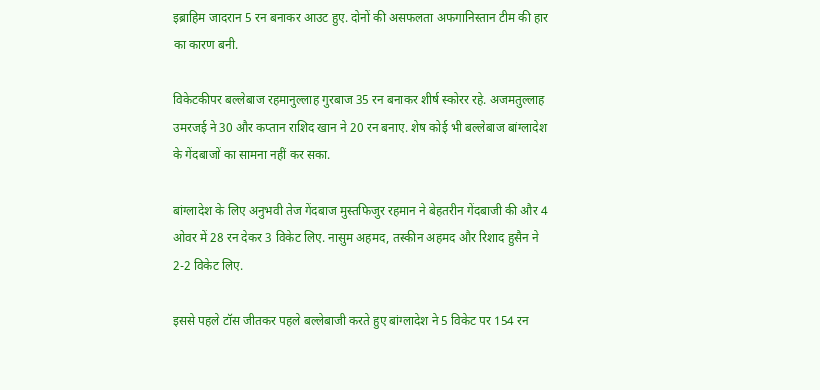इब्राहिम जादरान 5 रन बनाकर आउट हुए. दोनों की असफलता अफगानिस्तान टीम की हार का कारण बनी.

विकेटकीपर बल्लेबाज रहमानुल्लाह गुरबाज 35 रन बनाकर शीर्ष स्कोरर रहे. अजमतुल्लाह उमरजई ने 30 और कप्तान राशिद खान ने 20 रन बनाए. शेष कोई भी बल्लेबाज बांग्लादेश के गेंदबाजों का सामना नहीं कर सका.

बांग्लादेश के लिए अनुभवी तेज गेंदबाज मुस्तफिजुर रहमान ने बेहतरीन गेंदबाजी की और 4 ओवर में 28 रन देकर 3 विकेट लिए. नासुम अहमद, तस्कीन अहमद और रिशाद हुसैन ने 2-2 विकेट लिए.

इससे पहले टॉस जीतकर पहले बल्लेबाजी करते हुए बांग्लादेश ने 5 विकेट पर 154 रन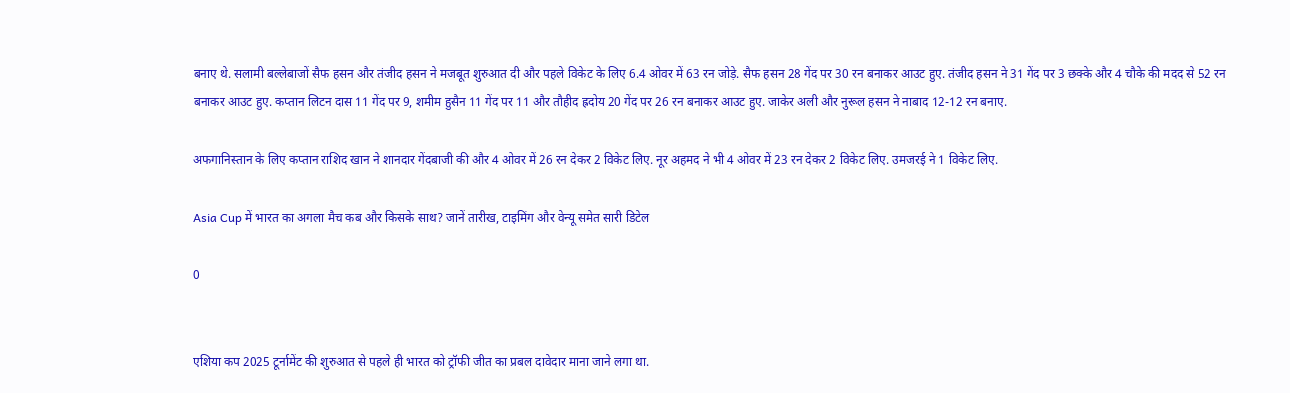बनाए थे. सलामी बल्लेबाजों सैफ हसन और तंजीद हसन ने मजबूत शुरुआत दी और पहले विकेट के लिए 6.4 ओवर में 63 रन जोड़े. सैफ हसन 28 गेंद पर 30 रन बनाकर आउट हुए. तंजीद हसन ने 31 गेंद पर 3 छक्के और 4 चौके की मदद से 52 रन बनाकर आउट हुए. कप्तान लिटन दास 11 गेंद पर 9, शमीम हुसैन 11 गेंद पर 11 और तौहीद ह्रदोय 20 गेंद पर 26 रन बनाकर आउट हुए. जाकेर अली और नुरूल हसन ने नाबाद 12-12 रन बनाए.

अफगानिस्तान के लिए कप्तान राशिद खान ने शानदार गेंदबाजी की और 4 ओवर में 26 रन देकर 2 विकेट लिए. नूर अहमद ने भी 4 ओवर में 23 रन देकर 2 विकेट लिए. उमजरई ने 1 विकेट लिए.

Asia Cup में भारत का अगला मैच कब और किसके साथ? जानें तारीख, टाइमिंग और वेन्यू समेत सारी डिटेल

0


एशिया कप 2025 टूर्नामेंट की शुरुआत से पहले ही भारत को ट्रॉफी जीत का प्रबल दावेदार माना जाने लगा था.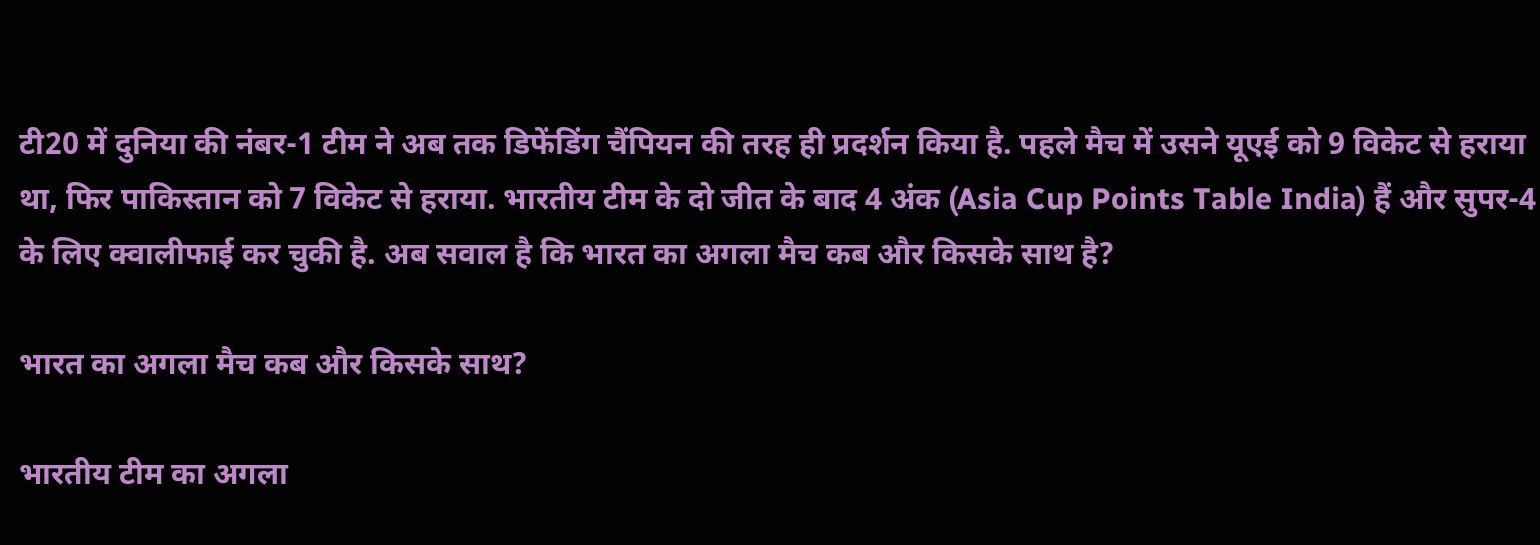टी20 में दुनिया की नंबर-1 टीम ने अब तक डिफेंडिंग चैंपियन की तरह ही प्रदर्शन किया है. पहले मैच में उसने यूएई को 9 विकेट से हराया था, फिर पाकिस्तान को 7 विकेट से हराया. भारतीय टीम के दो जीत के बाद 4 अंक (Asia Cup Points Table India) हैं और सुपर-4 के लिए क्वालीफाई कर चुकी है. अब सवाल है कि भारत का अगला मैच कब और किसके साथ है?

भारत का अगला मैच कब और किसके साथ?

भारतीय टीम का अगला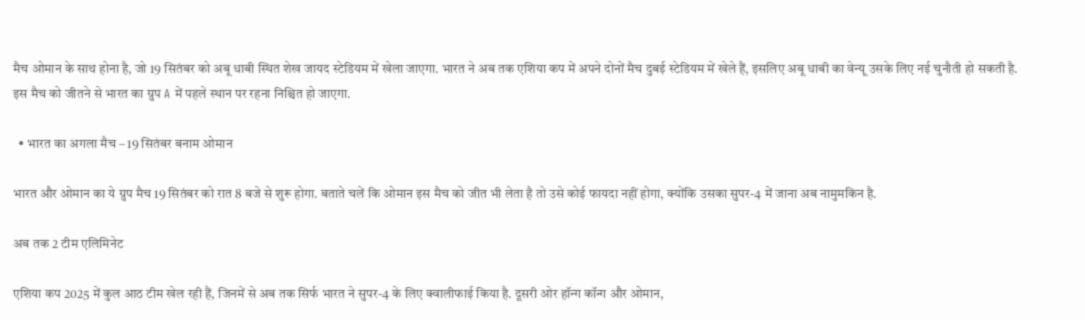मैच ओमान के साथ होना है, जो 19 सितंबर को अबू धाबी स्थित शेख जायद स्टेडियम में खेला जाएगा. भारत ने अब तक एशिया कप में अपने दोनों मैच दुबई स्टेडियम में खेले हैं, इसलिए अबू धाबी का वेन्यू उसके लिए नई चुनौती हो सकती है. इस मैच को जीतने से भारत का ग्रुप A में पहले स्थान पर रहना निश्चित हो जाएगा.

  • भारत का अगला मैच – 19 सितंबर बनाम ओमान

भारत और ओमान का ये ग्रुप मैच 19 सितंबर को रात 8 बजे से शुरू होगा. बताते चलें कि ओमान इस मैच को जीत भी लेता है तो उसे कोई फायदा नहीं होगा, क्योंकि उसका सुपर-4 में जाना अब नामुमकिन है.

अब तक 2 टीम एलिमिनेट

एशिया कप 2025 में कुल आठ टीम खेल रही हैं, जिनमें से अब तक सिर्फ भारत ने सुपर-4 के लिए क्वालीफाई किया है. दूसरी ओर हॉन्ग कॉन्ग और ओमान,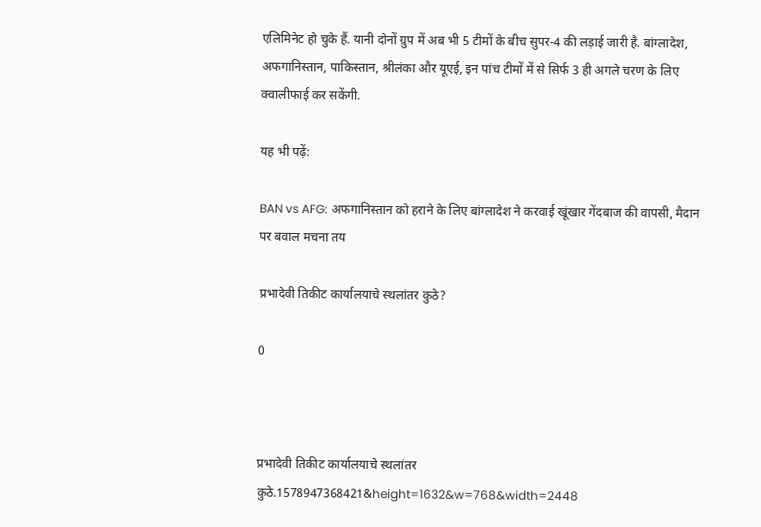एलिमिनेट हो चुके हैं. यानी दोनों ग्रुप में अब भी 5 टीमों के बीच सुपर-4 की लड़ाई जारी है. बांग्लादेश, अफगानिस्तान, पाकिस्तान, श्रीलंका और यूएई, इन पांच टीमों में से सिर्फ 3 ही अगले चरण के लिए क्वालीफाई कर सकेंगी.

यह भी पढ़ें:

BAN vs AFG: अफगानिस्तान को हराने के लिए बांग्लादेश ने करवाई खूंखार गेंदबाज की वापसी, मैदान पर बवाल मचना तय

प्रभादेवी तिकीट कार्यालयाचे स्थलांतर कुठे?

0



प्रभादेवी तिकीट कार्यालयाचे स्थलांतर कुठे.1578947368421&height=1632&w=768&width=2448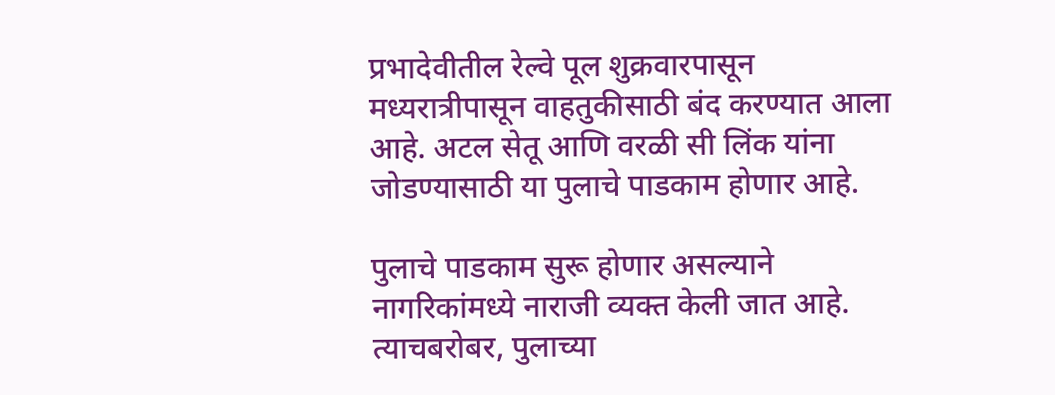प्रभादेवीतील रेल्वे पूल शुक्रवारपासून मध्यरात्रीपासून वाहतुकीसाठी बंद करण्यात आला आहे. अटल सेतू आणि वरळी सी लिंक यांना जोडण्यासाठी या पुलाचे पाडकाम होणार आहे.

पुलाचे पाडकाम सुरू होणार असल्याने नागरिकांमध्ये नाराजी व्यक्त केली जात आहे. त्याचबरोबर, पुलाच्या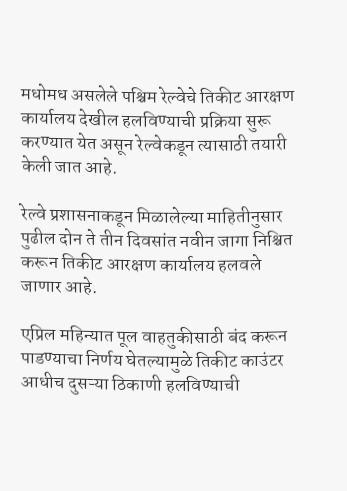मधोमध असलेले पश्चिम रेल्वेचे तिकीट आरक्षण कार्यालय देखील हलविण्याची प्रक्रिया सुरू करण्यात येत असून रेल्वेकडून त्यासाठी तयारी केली जात आहे.

रेल्वे प्रशासनाकडून मिळालेल्या माहितीनुसार पुढील दोन ते तीन दिवसांत नवीन जागा निश्चित करून तिकीट आरक्षण कार्यालय हलवले जाणार आहे.

एप्रिल महिन्यात पूल वाहतुकीसाठी बंद करून पाडण्याचा निर्णय घेतल्यामुळे तिकीट काउंटर आधीच दुसऱ्या ठिकाणी हलविण्याची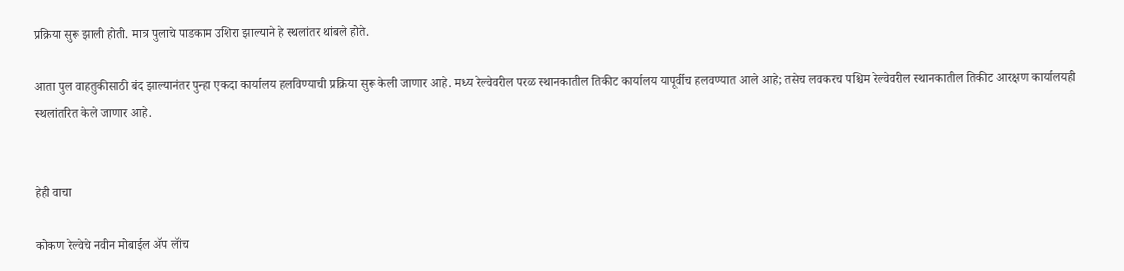प्रक्रिया सुरू झाली होती. मात्र पुलाचे पाडकाम उशिरा झाल्याने हे स्थलांतर थांबले होते.

आता पुल वाहतुकीसाठी बंद झाल्यानंतर पुन्हा एकदा कार्यालय हलविण्याची प्रक्रिया सुरू केली जाणार आहे. मध्य रेल्वेवरील परळ स्थानकातील तिकीट कार्यालय यापूर्वीच हलवण्यात आले आहे; तसेच लवकरच पश्चिम रेल्वेवरील स्थानकातील तिकीट आरक्षण कार्यालयही स्थलांतरित केले जाणार आहे.


हेही वाचा

कोकण रेल्वेचे नवीन मोबाईल ॲप लॉंच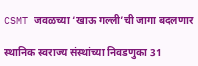CSMT जवळच्या ‘खाऊ गल्ली’ची जागा बदलणार

स्थानिक स्वराज्य संस्थांच्या निवडणुका 31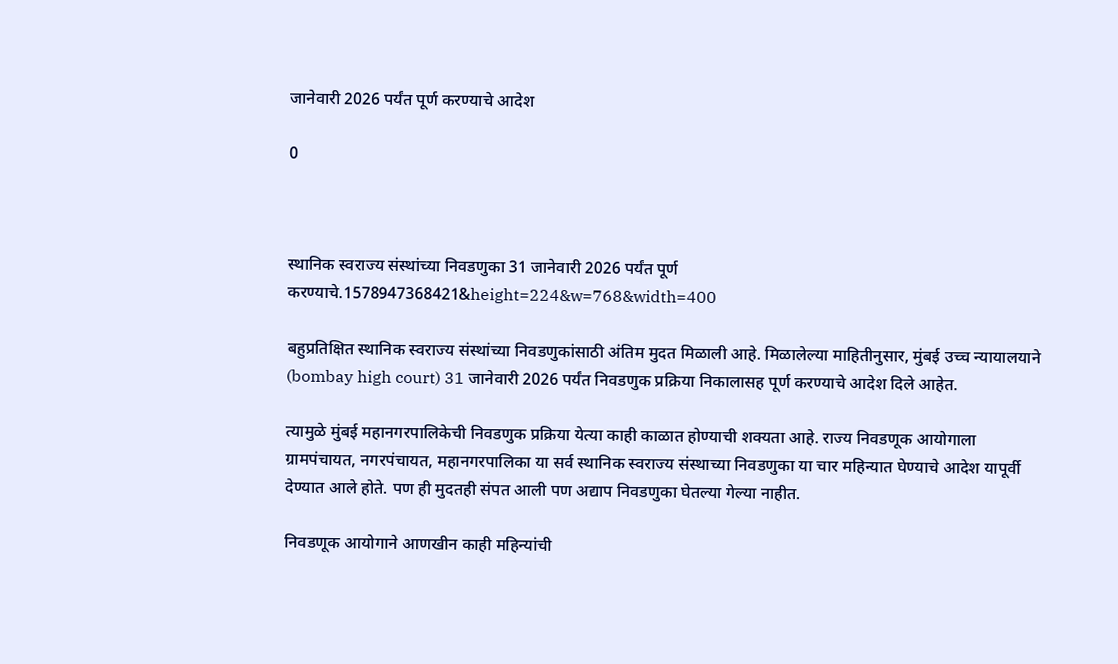जानेवारी 2026 पर्यंत पूर्ण करण्याचे आदेश

0



स्थानिक स्वराज्य संस्थांच्या निवडणुका 31 जानेवारी 2026 पर्यंत पूर्ण करण्याचे.1578947368421&height=224&w=768&width=400

बहुप्रतिक्षित स्थानिक स्वराज्य संस्थांच्या निवडणुकांसाठी अंतिम मुदत मिळाली आहे. मिळालेल्या माहितीनुसार, मुंबई उच्च न्यायालयाने (bombay high court) 31 जानेवारी 2026 पर्यंत निवडणुक प्रक्रिया निकालासह पूर्ण करण्याचे आदेश दिले आहेत.

त्यामुळे मुंबई महानगरपालिकेची निवडणुक प्रक्रिया येत्या काही काळात होण्याची शक्यता आहे. राज्य निवडणूक आयोगाला ग्रामपंचायत, नगरपंचायत, महानगरपालिका या सर्व स्थानिक स्वराज्य संस्थाच्या निवडणुका या चार महिन्यात घेण्याचे आदेश यापूर्वी देण्यात आले होते. पण ही मुदतही संपत आली पण अद्याप निवडणुका घेतल्या गेल्या नाहीत.

निवडणूक आयोगाने आणखीन काही महिन्यांची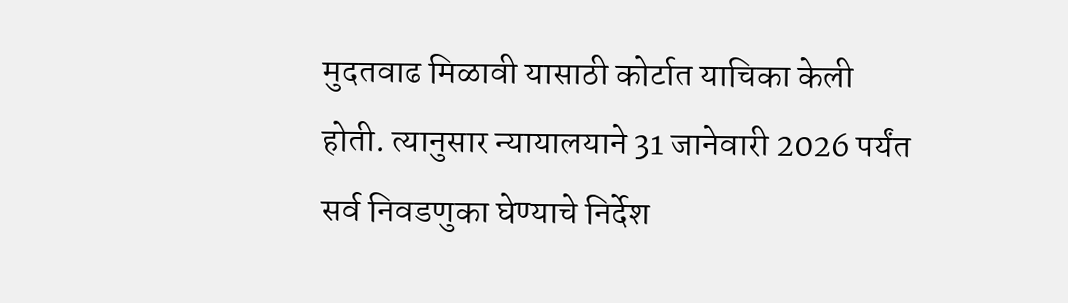मुदतवाढ मिळावी यासाठी कोर्टात याचिका केली होती. त्यानुसार न्यायालयाने 31 जानेवारी 2026 पर्यंत सर्व निवडणुका घेण्याचे निर्देश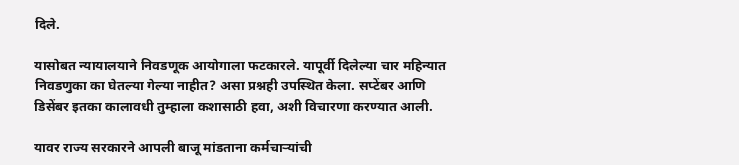दिले.

यासोबत न्यायालयाने निवडणूक आयोगाला फटकारले. यापूर्वी दिलेल्या चार महिन्यात निवडणुका का घेतल्या गेल्या नाहीत? असा प्रश्नही उपस्थित केला. सप्टेंबर आणि डिसेंबर इतका कालावधी तुम्हाला कशासाठी हवा, अशी विचारणा करण्यात आली.

यावर राज्य सरकारने आपली बाजू मांडताना कर्मचाऱ्यांची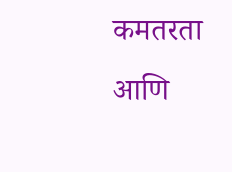कमतरता आणि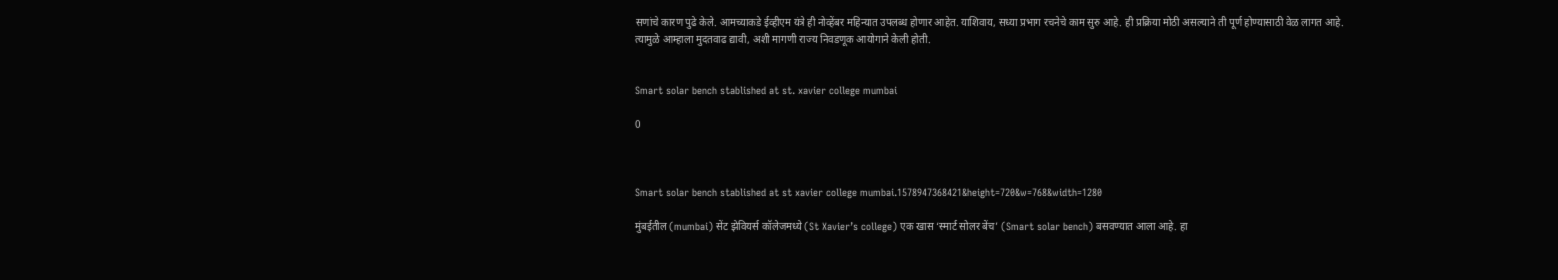सणांचे कारण पुढे केले. आमच्याकडे ईव्हीएम यंत्रे ही नोव्हेंबर महिन्यात उपलब्ध होणार आहेत. याशिवाय, सध्या प्रभाग रचनेचे काम सुरु आहे. ही प्रक्रिया मोठी असल्याने ती पूर्ण होण्यासाठी वेळ लागत आहे. त्यामुळे आम्हाला मुदतवाढ द्यावी, अशी मागणी राज्य निवडणूक आयोगाने केली होती.


Smart solar bench stablished at st. xavier college mumbai

0



Smart solar bench stablished at st xavier college mumbai.1578947368421&height=720&w=768&width=1280

मुंबईतील (mumbai) सेंट झेवियर्स कॉलेजमध्ये (St Xavier’s college) एक खास ‘स्मार्ट सोलर बेंच’ (Smart solar bench) बसवण्यात आला आहे. हा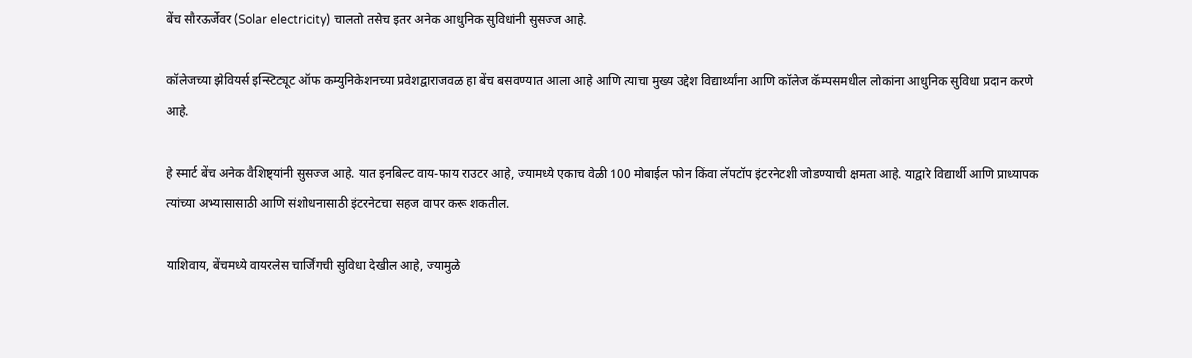बेंच सौरऊर्जेवर (Solar electricity) चालतो तसेच इतर अनेक आधुनिक सुविधांनी सुसज्ज आहे.

कॉलेजच्या झेवियर्स इन्स्टिट्यूट ऑफ कम्युनिकेशनच्या प्रवेशद्वाराजवळ हा बेंच बसवण्यात आला आहे आणि त्याचा मुख्य उद्देश विद्यार्थ्यांना आणि कॉलेज कॅम्पसमधील लोकांना आधुनिक सुविधा प्रदान करणे आहे.

हे स्मार्ट बेंच अनेक वैशिष्ट्यांनी सुसज्ज आहे. यात इनबिल्ट वाय-फाय राउटर आहे, ज्यामध्ये एकाच वेळी 100 मोबाईल फोन किंवा लॅपटॉप इंटरनेटशी जोडण्याची क्षमता आहे. याद्वारे विद्यार्थी आणि प्राध्यापक त्यांच्या अभ्यासासाठी आणि संशोधनासाठी इंटरनेटचा सहज वापर करू शकतील.

याशिवाय, बेंचमध्ये वायरलेस चार्जिंगची सुविधा देखील आहे, ज्यामुळे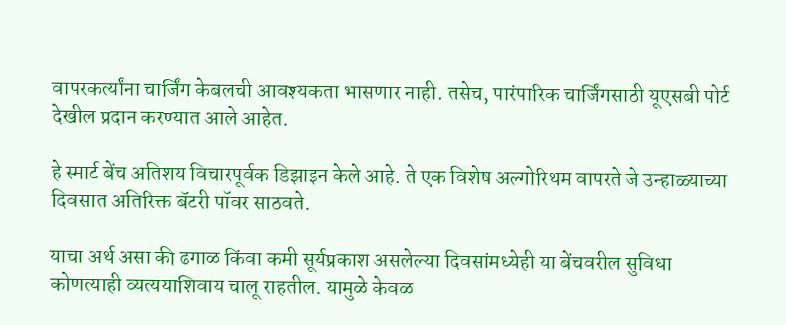वापरकर्त्यांना चार्जिंग केबलची आवश्यकता भासणार नाही. तसेच, पारंपारिक चार्जिंगसाठी यूएसबी पोर्ट देखील प्रदान करण्यात आले आहेत.

हे स्मार्ट बेंच अतिशय विचारपूर्वक डिझाइन केले आहे. ते एक विशेष अल्गोरिथम वापरते जे उन्हाळ्याच्या दिवसात अतिरिक्त बॅटरी पॉवर साठवते.

याचा अर्थ असा की ढगाळ किंवा कमी सूर्यप्रकाश असलेल्या दिवसांमध्येही या बेंचवरील सुविधा कोणत्याही व्यत्ययाशिवाय चालू राहतील. यामुळे केवळ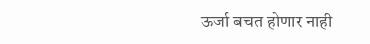ऊर्जा बचत होणार नाही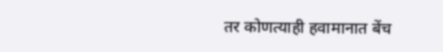तर कोणत्याही हवामानात बेंच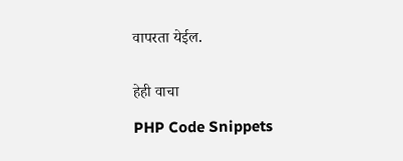वापरता येईल.


हेही वाचा

PHP Code Snippets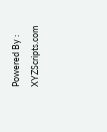Powered By : XYZScripts.com